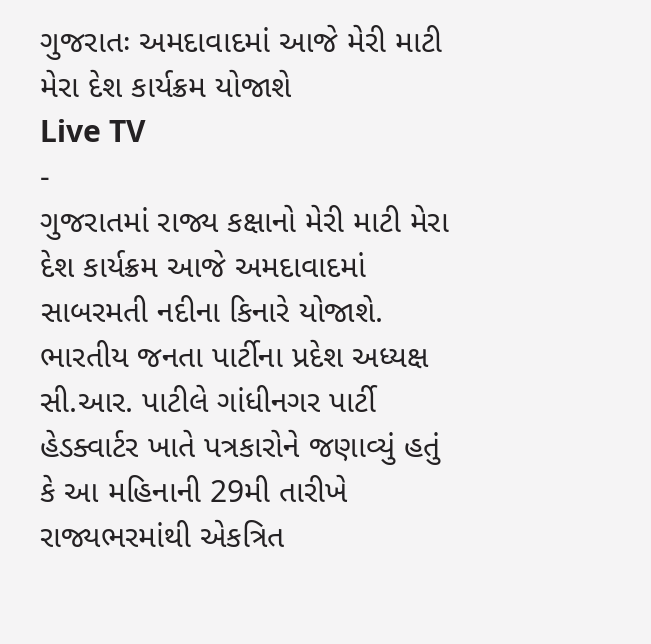ગુજરાતઃ અમદાવાદમાં આજે મેરી માટી મેરા દેશ કાર્યક્રમ યોજાશે
Live TV
-
ગુજરાતમાં રાજ્ય કક્ષાનો મેરી માટી મેરા દેશ કાર્યક્રમ આજે અમદાવાદમાં સાબરમતી નદીના કિનારે યોજાશે. ભારતીય જનતા પાર્ટીના પ્રદેશ અધ્યક્ષ સી.આર. પાટીલે ગાંધીનગર પાર્ટી હેડક્વાર્ટર ખાતે પત્રકારોને જણાવ્યું હતું કે આ મહિનાની 29મી તારીખે રાજ્યભરમાંથી એકત્રિત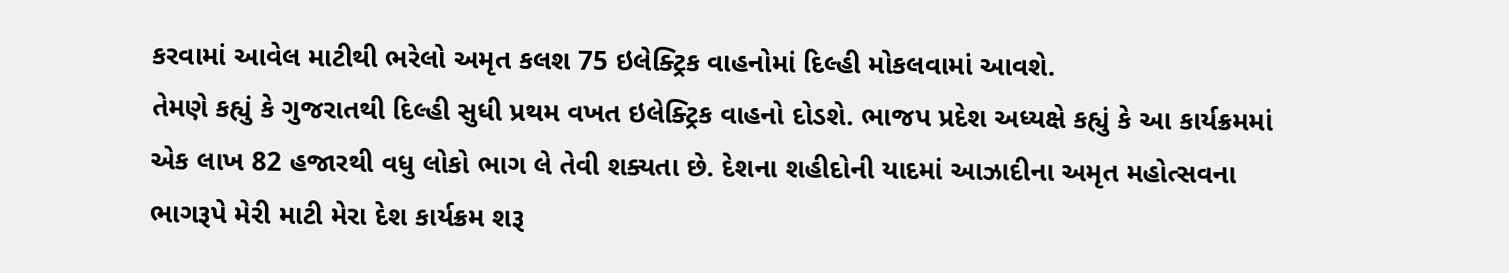કરવામાં આવેલ માટીથી ભરેલો અમૃત કલશ 75 ઇલેક્ટ્રિક વાહનોમાં દિલ્હી મોકલવામાં આવશે.
તેમણે કહ્યું કે ગુજરાતથી દિલ્હી સુધી પ્રથમ વખત ઇલેક્ટ્રિક વાહનો દોડશે. ભાજપ પ્રદેશ અધ્યક્ષે કહ્યું કે આ કાર્યક્રમમાં એક લાખ 82 હજારથી વધુ લોકો ભાગ લે તેવી શક્યતા છે. દેશના શહીદોની યાદમાં આઝાદીના અમૃત મહોત્સવના ભાગરૂપે મેરી માટી મેરા દેશ કાર્યક્રમ શરૂ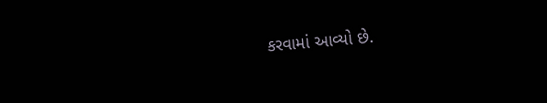કરવામાં આવ્યો છે.